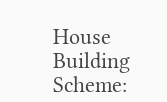House Building Scheme: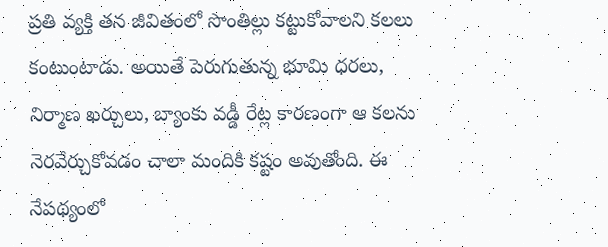ప్రతి వ్యక్తి తన జీవితంలో సొంతిల్లు కట్టుకోవాలని కలలు కంటుంటాడు. అయితే పెరుగుతున్న భూమి ధరలు, నిర్మాణ ఖర్చులు, బ్యాంకు వడ్డీ రేట్ల కారణంగా ఆ కలను నెరవేర్చుకోవడం చాలా మందికి కష్టం అవుతోంది. ఈ నేపథ్యంలో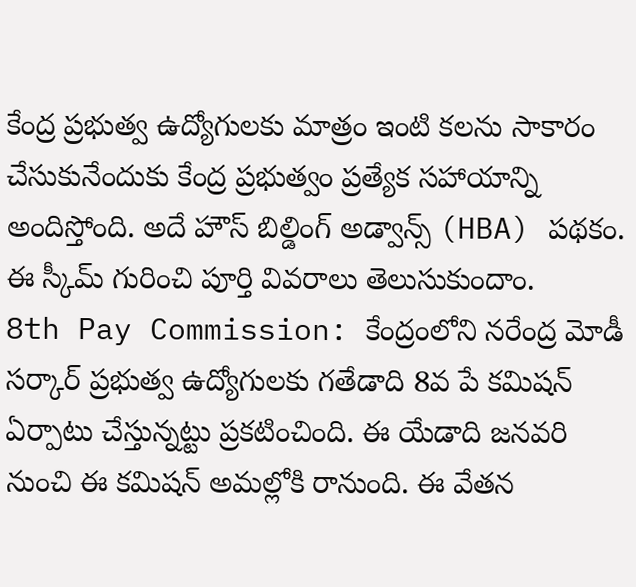కేంద్ర ప్రభుత్వ ఉద్యోగులకు మాత్రం ఇంటి కలను సాకారం చేసుకునేందుకు కేంద్ర ప్రభుత్వం ప్రత్యేక సహాయాన్ని అందిస్తోంది. అదే హౌస్ బిల్డింగ్ అడ్వాన్స్ (HBA) పథకం. ఈ స్కీమ్ గురించి పూర్తి వివరాలు తెలుసుకుందాం.
8th Pay Commission: కేంద్రంలోని నరేంద్ర మోడీ సర్కార్ ప్రభుత్వ ఉద్యోగులకు గతేడాది 8వ పే కమిషన్ ఏర్పాటు చేస్తున్నట్టు ప్రకటించింది. ఈ యేడాది జనవరి నుంచి ఈ కమిషన్ అమల్లోకి రానుంది. ఈ వేతన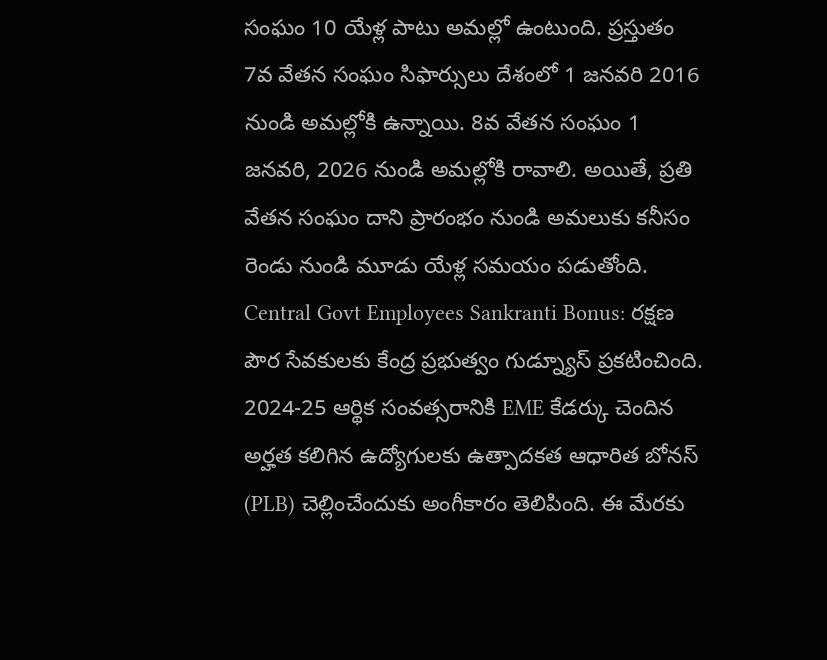సంఘం 10 యేళ్ల పాటు అమల్లో ఉంటుంది. ప్రస్తుతం 7వ వేతన సంఘం సిఫార్సులు దేశంలో 1 జనవరి 2016 నుండి అమల్లోకి ఉన్నాయి. 8వ వేతన సంఘం 1 జనవరి, 2026 నుండి అమల్లోకి రావాలి. అయితే, ప్రతి వేతన సంఘం దాని ప్రారంభం నుండి అమలుకు కనీసం రెండు నుండి మూడు యేళ్ల సమయం పడుతోంది.
Central Govt Employees Sankranti Bonus: రక్షణ పౌర సేవకులకు కేంద్ర ప్రభుత్వం గుడ్న్యూస్ ప్రకటించింది. 2024-25 ఆర్థిక సంవత్సరానికి EME కేడర్కు చెందిన అర్హత కలిగిన ఉద్యోగులకు ఉత్పాదకత ఆధారిత బోనస్ (PLB) చెల్లించేందుకు అంగీకారం తెలిపింది. ఈ మేరకు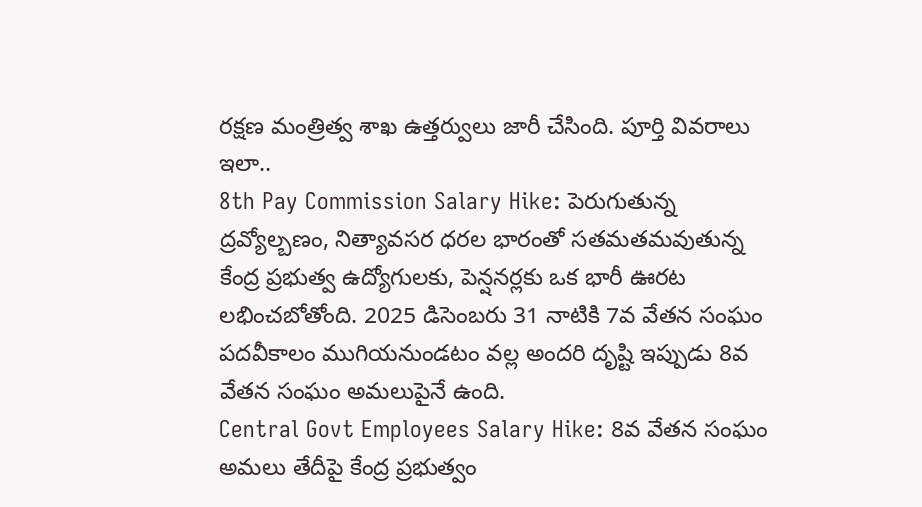రక్షణ మంత్రిత్వ శాఖ ఉత్తర్వులు జారీ చేసింది. పూర్తి వివరాలు ఇలా..
8th Pay Commission Salary Hike: పెరుగుతున్న ద్రవ్యోల్బణం, నిత్యావసర ధరల భారంతో సతమతమవుతున్న కేంద్ర ప్రభుత్వ ఉద్యోగులకు, పెన్షనర్లకు ఒక భారీ ఊరట లభించబోతోంది. 2025 డిసెంబరు 31 నాటికి 7వ వేతన సంఘం పదవీకాలం ముగియనుండటం వల్ల అందరి దృష్టి ఇప్పుడు 8వ వేతన సంఘం అమలుపైనే ఉంది.
Central Govt Employees Salary Hike: 8వ వేతన సంఘం అమలు తేదీపై కేంద్ర ప్రభుత్వం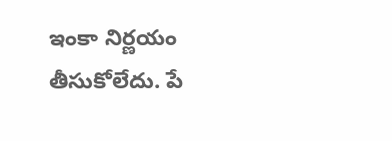ఇంకా నిర్ణయం తీసుకోలేదు. పే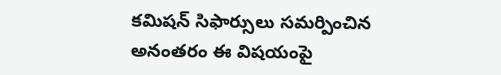కమిషన్ సిఫార్సులు సమర్పించిన అనంతరం ఈ విషయంపై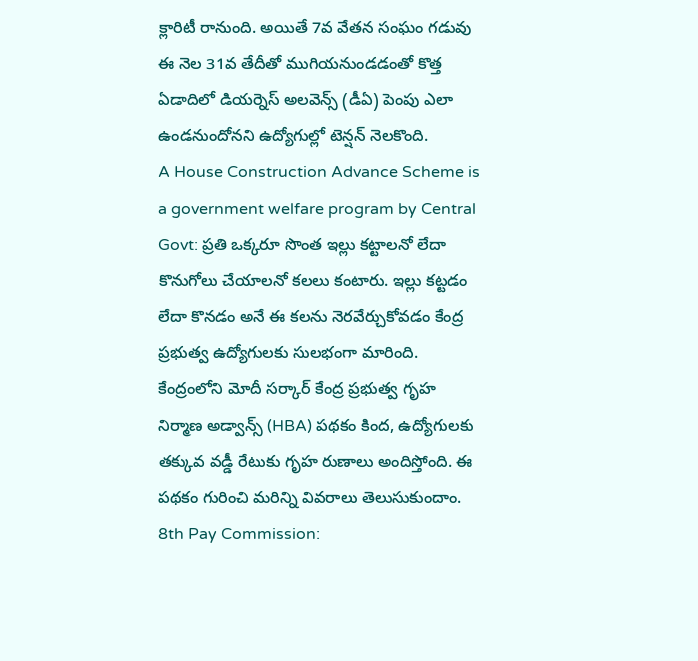క్లారిటీ రానుంది. అయితే 7వ వేతన సంఘం గడువు ఈ నెల 31వ తేదీతో ముగియనుండడంతో కొత్త ఏడాదిలో డియర్నెస్ అలవెన్స్ (డీఏ) పెంపు ఎలా ఉండనుందోనని ఉద్యోగుల్లో టెన్షన్ నెలకొంది.
A House Construction Advance Scheme is a government welfare program by Central Govt: ప్రతి ఒక్కరూ సొంత ఇల్లు కట్టాలనో లేదా కొనుగోలు చేయాలనో కలలు కంటారు. ఇల్లు కట్టడం లేదా కొనడం అనే ఈ కలను నెరవేర్చుకోవడం కేంద్ర ప్రభుత్వ ఉద్యోగులకు సులభంగా మారింది. కేంద్రంలోని మోదీ సర్కార్ కేంద్ర ప్రభుత్వ గృహ నిర్మాణ అడ్వాన్స్ (HBA) పథకం కింద, ఉద్యోగులకు తక్కువ వడ్డీ రేటుకు గృహ రుణాలు అందిస్తోంది. ఈ పథకం గురించి మరిన్ని వివరాలు తెలుసుకుందాం.
8th Pay Commission: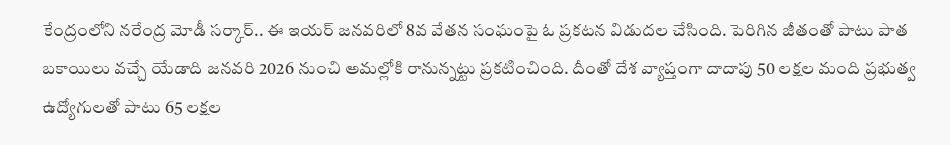కేంద్రంలోని నరేంద్ర మోడీ సర్కార్.. ఈ ఇయర్ జనవరిలో 8వ వేతన సంఘంపై ఓ ప్రకటన విడుదల చేసింది. పెరిగిన జీతంతో పాటు పాత బకాయిలు వచ్చే యేడాది జనవరి 2026 నుంచి అమల్లోకి రానున్నట్టు ప్రకటించింది. దీంతో దేశ వ్యాప్తంగా దాదాపు 50 లక్షల మంది ప్రభుత్వ ఉద్యోగులతో పాటు 65 లక్షల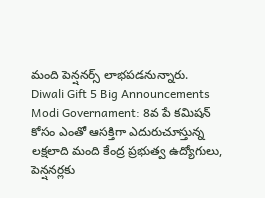మంది పెన్షనర్స్ లాభపడనున్నారు.
Diwali Gift 5 Big Announcements Modi Governament: 8వ పే కమిషన్ కోసం ఎంతో ఆసక్తిగా ఎదురుచూస్తున్న లక్షలాది మంది కేంద్ర ప్రభుత్వ ఉద్యోగులు, పెన్షనర్లకు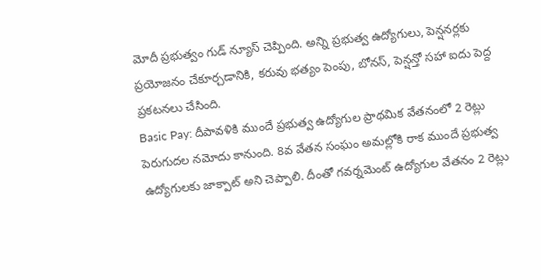మోదీ ప్రభుత్వం గుడ్ న్యూస్ చెప్పింది. అన్ని ప్రభుత్వ ఉద్యోగులు, పెన్షనర్లకు ప్రయోజనం చేకూర్చడానికి, కరువు భత్యం పెంపు, బోనస్, పెన్షన్తో సహా ఐదు పెద్ద ప్రకటనలు చేసింది.
Basic Pay: దీపావళికి ముందే ప్రభుత్వ ఉద్యోగుల ప్రాథమిక వేతనంలో 2 రెట్లు పెరుగుదల నమోదు కానుంది. 8వ వేతన సంఘం అమల్లోకి రాక ముందే ప్రభుత్వ ఉద్యోగులకు జాక్పాట్ అని చెప్పాలి. దీంతో గవర్నమెంట్ ఉద్యోగుల వేతనం 2 రెట్లు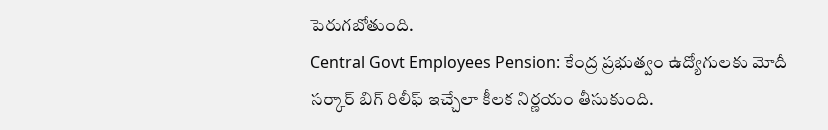పెరుగబోతుంది.
Central Govt Employees Pension: కేంద్ర ప్రభుత్వం ఉద్యోగులకు మోదీ సర్కార్ బిగ్ రిలీఫ్ ఇచ్చేలా కీలక నిర్ణయం తీసుకుంది.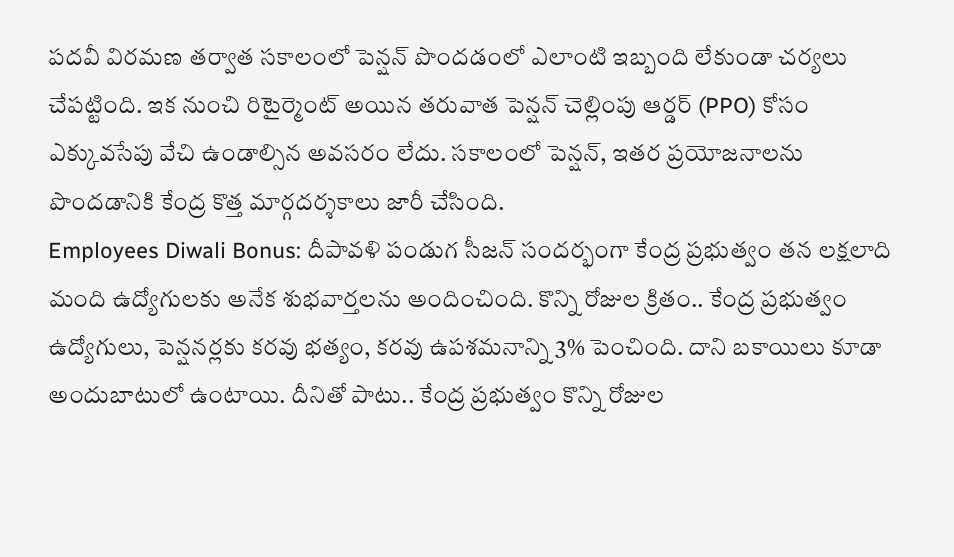పదవీ విరమణ తర్వాత సకాలంలో పెన్షన్ పొందడంలో ఎలాంటి ఇబ్బంది లేకుండా చర్యలు చేపట్టింది. ఇక నుంచి రిటైర్మెంట్ అయిన తరువాత పెన్షన్ చెల్లింపు ఆర్డర్ (PPO) కోసం ఎక్కువసేపు వేచి ఉండాల్సిన అవసరం లేదు. సకాలంలో పెన్షన్, ఇతర ప్రయోజనాలను పొందడానికి కేంద్ర కొత్త మార్గదర్శకాలు జారీ చేసింది.
Employees Diwali Bonus: దీపావళి పండుగ సీజన్ సందర్భంగా కేంద్ర ప్రభుత్వం తన లక్షలాది మంది ఉద్యోగులకు అనేక శుభవార్తలను అందించింది. కొన్ని రోజుల క్రితం.. కేంద్ర ప్రభుత్వం ఉద్యోగులు, పెన్షనర్లకు కరవు భత్యం, కరవు ఉపశమనాన్ని 3% పెంచింది. దాని బకాయిలు కూడా అందుబాటులో ఉంటాయి. దీనితో పాటు.. కేంద్ర ప్రభుత్వం కొన్ని రోజుల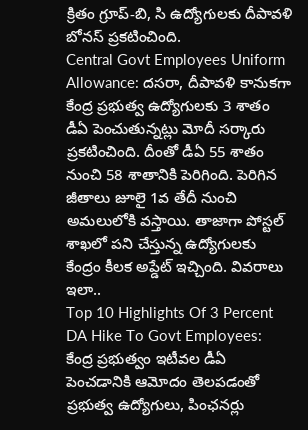క్రితం గ్రూప్-బి, సి ఉద్యోగులకు దీపావళి బోనస్ ప్రకటించింది.
Central Govt Employees Uniform Allowance: దసరా, దీపావళి కానుకగా కేంద్ర ప్రభుత్వ ఉద్యోగులకు 3 శాతం డీఏ పెంచుతున్నట్లు మోదీ సర్కారు ప్రకటించింది. దీంతో డీఏ 55 శాతం నుంచి 58 శాతానికి పెరిగింది. పెరిగిన జీతాలు జూలై 1వ తేదీ నుంచి అమలులోకి వస్తాయి. తాజాగా పోస్టల్ శాఖలో పని చేస్తున్న ఉద్యోగులకు కేంద్రం కీలక అప్డేట్ ఇచ్చింది. వివరాలు ఇలా..
Top 10 Highlights Of 3 Percent DA Hike To Govt Employees: కేంద్ర ప్రభుత్వం ఇటీవల డీఏ పెంచడానికి ఆమోదం తెలపడంతో ప్రభుత్వ ఉద్యోగులు, పింఛనర్లు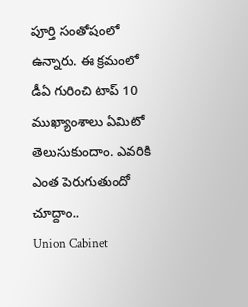పూర్తి సంతోషంలో ఉన్నారు. ఈ క్రమంలో డీఏ గురించి టాప్ 10 ముఖ్యాంశాలు ఏమిటో తెలుసుకుందాం. ఎవరికి ఎంత పెరుగుతుందో చూద్దాం..
Union Cabinet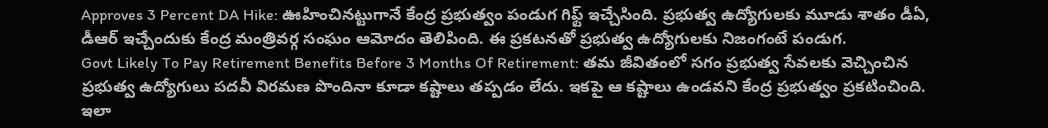Approves 3 Percent DA Hike: ఊహించినట్టుగానే కేంద్ర ప్రభుత్వం పండుగ గిఫ్ట్ ఇచ్చేసింది. ప్రభుత్వ ఉద్యోగులకు మూడు శాతం డీఏ, డీఆర్ ఇచ్చేందుకు కేంద్ర మంత్రివర్గ సంఘం ఆమోదం తెలిపింది. ఈ ప్రకటనతో ప్రభుత్వ ఉద్యోగులకు నిజంగంటే పండుగ.
Govt Likely To Pay Retirement Benefits Before 3 Months Of Retirement: తమ జీవితంలో సగం ప్రభుత్వ సేవలకు వెచ్చించిన ప్రభుత్వ ఉద్యోగులు పదవీ విరమణ పొందినా కూడా కష్టాలు తప్పడం లేదు. ఇకపై ఆ కష్టాలు ఉండవని కేంద్ర ప్రభుత్వం ప్రకటించింది. ఇలా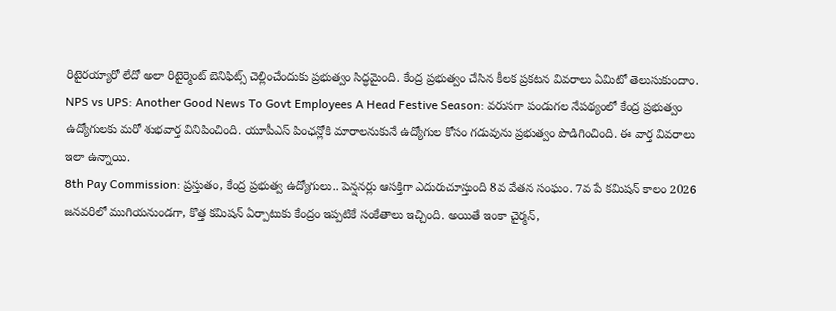రిటైరయ్యారో లేదో అలా రిటైర్మెంట్ బెనిఫిట్స్ చెల్లించేందుకు ప్రభుత్వం సిద్ధమైంది. కేంద్ర ప్రభుత్వం చేసిన కీలక ప్రకటన వివరాలు ఏమిటో తెలుసుకుందాం.
NPS vs UPS: Another Good News To Govt Employees A Head Festive Season: వరుసగా పండుగల నేపథ్యంలో కేంద్ర ప్రభుత్వం ఉద్యోగులకు మరో శుభవార్త వినిపించింది. యూపీఎస్ పింఛన్లోకి మారాలనుకునే ఉద్యోగుల కోసం గడువును ప్రభుత్వం పొడిగించింది. ఈ వార్త వివరాలు ఇలా ఉన్నాయి.
8th Pay Commission: ప్రస్తుతం, కేంద్ర ప్రభుత్వ ఉద్యోగులు.. పెన్షనర్లు ఆసక్తిగా ఎదురుచూస్తుంది 8వ వేతన సంఘం. 7వ పే కమిషన్ కాలం 2026 జనవరిలో ముగియనుండగా, కొత్త కమిషన్ ఏర్పాటుకు కేంద్రం ఇప్పటికే సంకేతాలు ఇచ్చింది. అయితే ఇంకా చైర్మన్,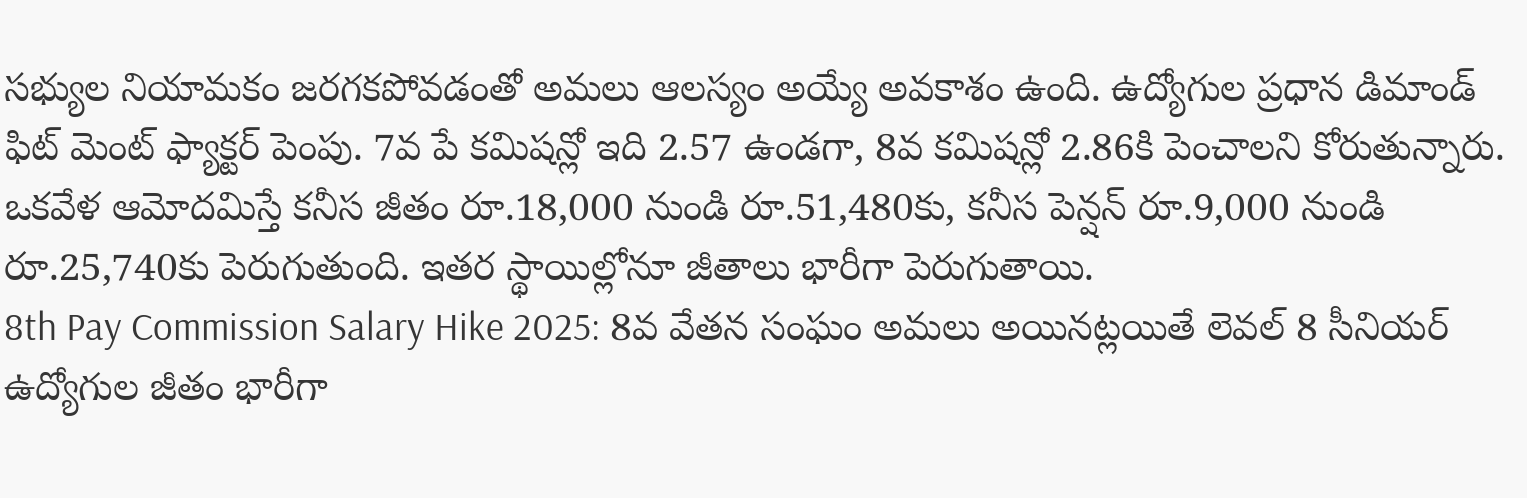సభ్యుల నియామకం జరగకపోవడంతో అమలు ఆలస్యం అయ్యే అవకాశం ఉంది. ఉద్యోగుల ప్రధాన డిమాండ్ ఫిట్ మెంట్ ఫ్యాక్టర్ పెంపు. 7వ పే కమిషన్లో ఇది 2.57 ఉండగా, 8వ కమిషన్లో 2.86కి పెంచాలని కోరుతున్నారు. ఒకవేళ ఆమోదమిస్తే కనీస జీతం రూ.18,000 నుండి రూ.51,480కు, కనీస పెన్షన్ రూ.9,000 నుండి రూ.25,740కు పెరుగుతుంది. ఇతర స్థాయిల్లోనూ జీతాలు భారీగా పెరుగుతాయి.
8th Pay Commission Salary Hike 2025: 8వ వేతన సంఘం అమలు అయినట్లయితే లెవల్ 8 సీనియర్ ఉద్యోగుల జీతం భారీగా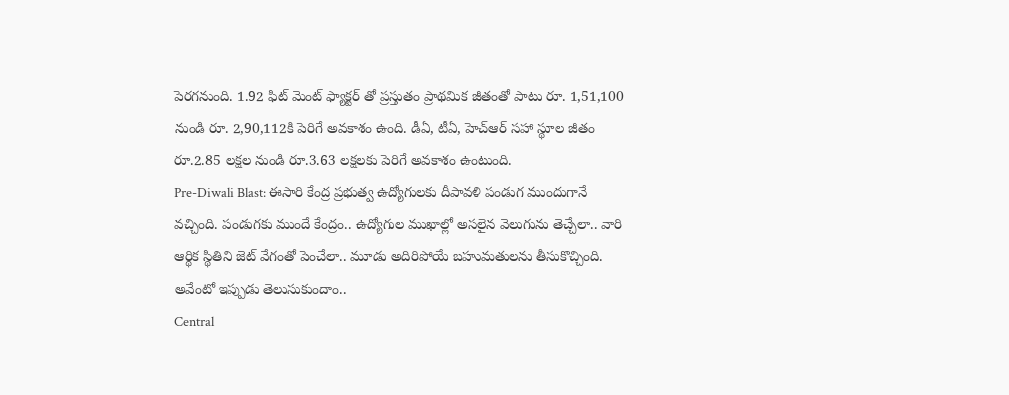పెరగనుంది. 1.92 ఫిట్ మెంట్ ఫ్యాక్టర్ తో ప్రస్తుతం ప్రాథమిక జీతంతో పాటు రూ. 1,51,100 నుండి రూ. 2,90,112కి పెరిగే అవకాశం ఉంది. డీఏ, టీఏ, హెచ్ఆర్ సహా స్థూల జీతం రూ.2.85 లక్షల నుండి రూ.3.63 లక్షలకు పెరిగే అవకాశం ఉంటుంది.
Pre-Diwali Blast: ఈసారి కేంద్ర ప్రభుత్వ ఉద్యోగులకు దీపావళి పండుగ ముందుగానే వచ్చింది. పండుగకు ముందే కేంద్రం.. ఉద్యోగుల ముఖాల్లో అసలైన వెలుగును తెచ్చేలా.. వారి ఆర్థిక స్థితిని జెట్ వేగంతో పెంచేలా.. మూడు అదిరిపోయే బహుమతులను తీసుకొచ్చింది. అవేంటో ఇప్పుడు తెలుసుకుందాం..
Central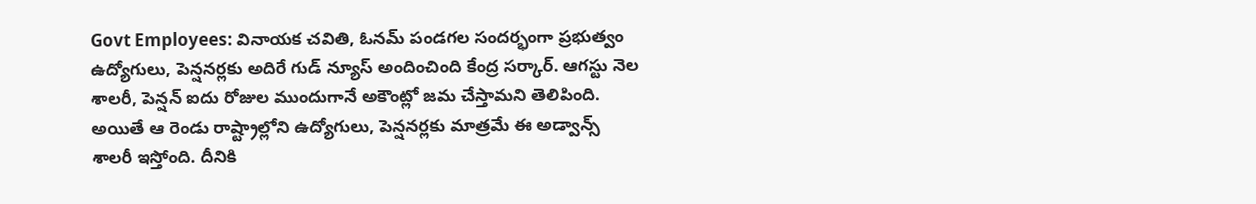Govt Employees: వినాయక చవితి, ఓనమ్ పండగల సందర్భంగా ప్రభుత్వం ఉద్యోగులు, పెన్షనర్లకు అదిరే గుడ్ న్యూస్ అందించింది కేంద్ర సర్కార్. ఆగస్టు నెల శాలరీ, పెన్షన్ ఐదు రోజుల ముందుగానే అకౌంట్లో జమ చేస్తామని తెలిపింది. అయితే ఆ రెండు రాష్ట్రాల్లోని ఉద్యోగులు, పెన్షనర్లకు మాత్రమే ఈ అడ్వాన్స్ శాలరీ ఇస్తోంది. దీనికి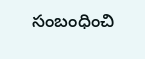సంబంధించి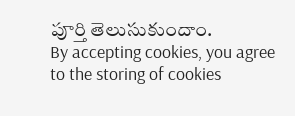పూర్తి తెలుసుకుందాం.
By accepting cookies, you agree to the storing of cookies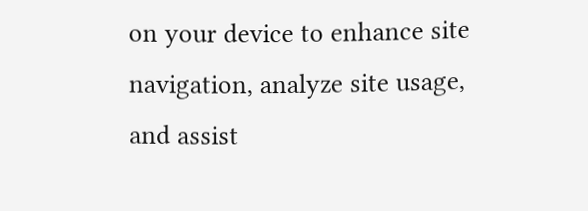on your device to enhance site navigation, analyze site usage, and assist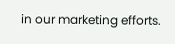in our marketing efforts.